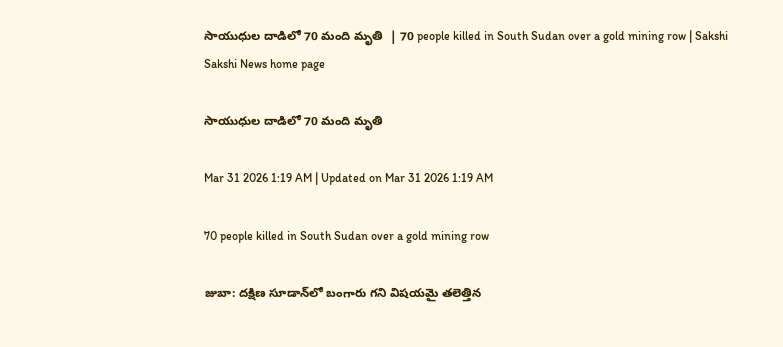సాయుధుల దాడిలో 70 మంది మృతి  | 70 people killed in South Sudan over a gold mining row | Sakshi
Sakshi News home page

సాయుధుల దాడిలో 70 మంది మృతి

Mar 31 2026 1:19 AM | Updated on Mar 31 2026 1:19 AM

70 people killed in South Sudan over a gold mining row

జుబా: దక్షిణ సూడాన్‌లో బంగారు గని విషయమై తలెత్తిన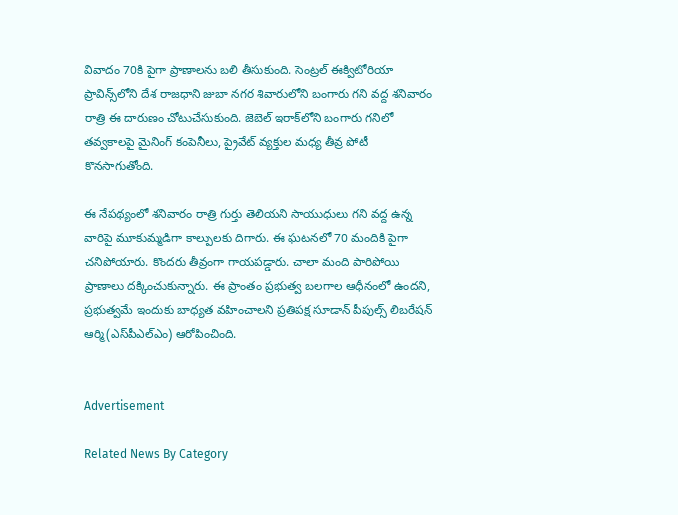వివాదం 70కి పైగా ప్రాణాలను బలి తీసుకుంది. సెంట్రల్‌ ఈక్విటోరియా ప్రావిన్స్‌లోని దేశ రాజధాని జుబా నగర శివారులోని బంగారు గని వద్ద శనివారం రాత్రి ఈ దారుణం చోటుచేసుకుంది. జెబెల్‌ ఇరాక్‌లోని బంగారు గనిలో తవ్వకాలపై మైనింగ్‌ కంపెనీలు, ప్రైవేట్‌ వ్యక్తుల మధ్య తీవ్ర పోటీ కొనసాగుతోంది.

ఈ నేపథ్యంలో శనివారం రాత్రి గుర్తు తెలియని సాయుధులు గని వద్ద ఉన్న వారిపై మూకుమ్మడిగా కాల్పులకు దిగారు. ఈ ఘటనలో 70 మందికి పైగా చనిపోయారు. కొందరు తీవ్రంగా గాయపడ్డారు. చాలా మంది పారిపోయి ప్రాణాలు దక్కించుకున్నారు. ఈ ప్రాంతం ప్రభుత్వ బలగాల ఆధీనంలో ఉందని, ప్రభుత్వమే ఇందుకు బాధ్యత వహించాలని ప్రతిపక్ష సూడాన్‌ పీపుల్స్‌ లిబరేషన్‌ ఆర్మి(ఎస్‌పీఎల్‌ఎం) ఆరోపించింది.


Advertisement

Related News By Category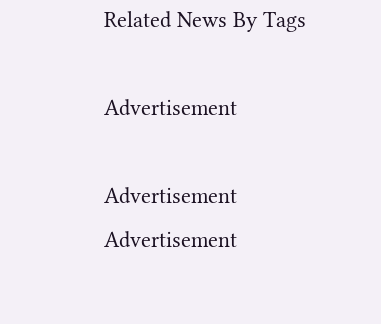Related News By Tags

Advertisement

Advertisement
Advertisement